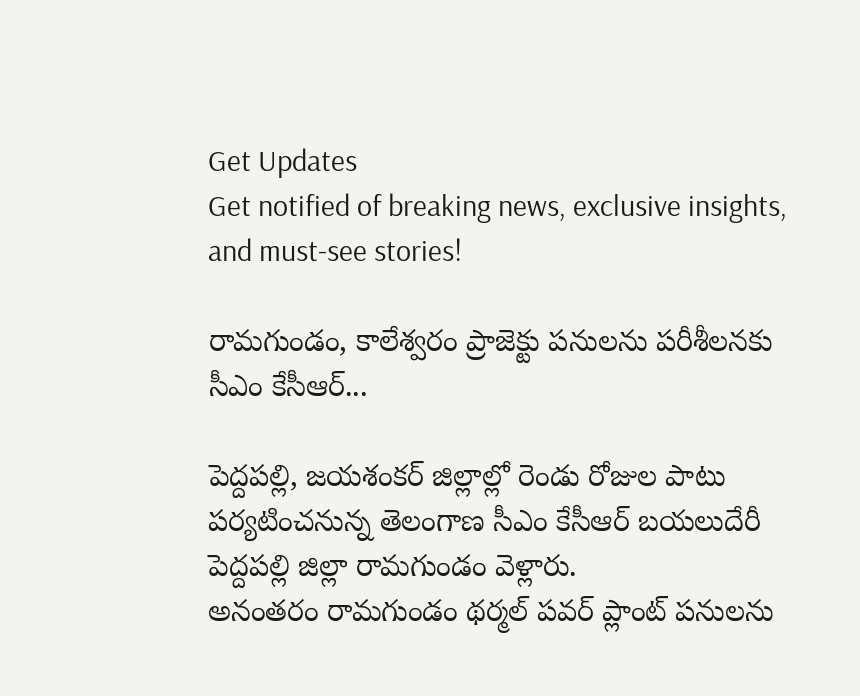Get Updates
Get notified of breaking news, exclusive insights, and must-see stories!

రామగుండం, కాలేశ్వరం ప్రాజెక్టు పనులను పరీశీలనకు సీఎం కేసీఆర్...

పెద్దపల్లి, జయశంకర్ జిల్లాల్లో రెండు రోజుల పాటు పర్యటించనున్న తెలంగాణ సీఎం కేసీఆర్ బయలుదేరీ పెద్దపల్లి జిల్లా రామగుండం వెళ్లారు.
అనంతరం రామగుండం థర్మల్ పవర్ ప్లాంట్ పనులను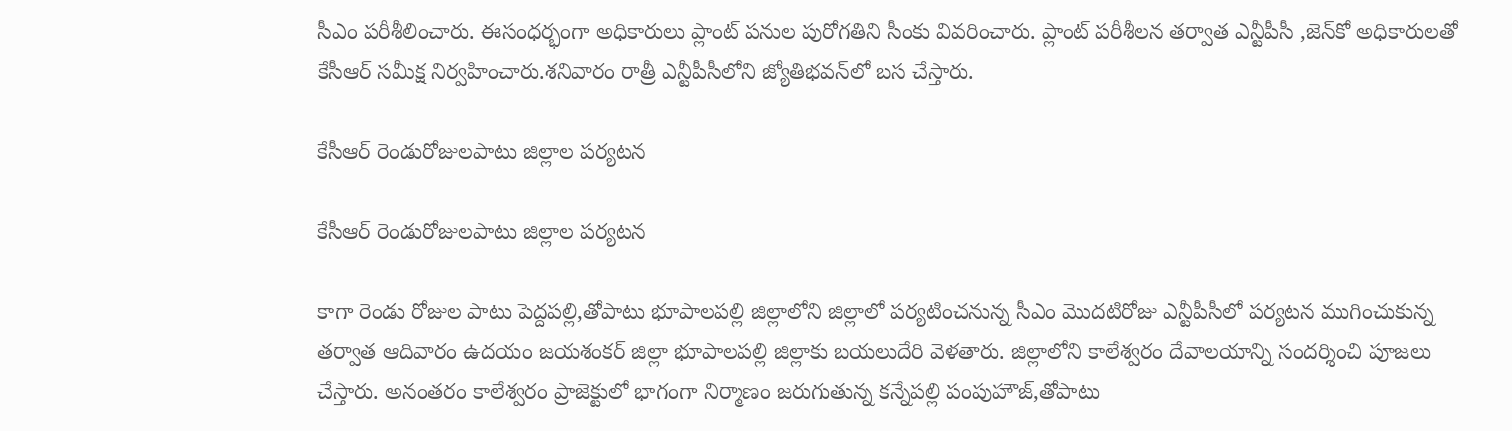సీఎం పరీశీలించారు. ఈసంధర్భంగా అధికారులు ప్లాంట్ పనుల పురోగతిని సీంకు వివరించారు. ప్లాంట్ పరీశీలన తర్వాత ఎన్టీపీసీ ,జెన్‌కో అధికారులతో కేసీఆర్ సమీక్ష నిర్వహించారు.శనివారం రాత్రీ ఎన్టీపీసీలోని జ్యోతిభవన్‌లో బస చేస్తారు.

కేసీఆర్ రెండురోజులపాటు జిల్లాల పర్యటన

కేసీఆర్ రెండురోజులపాటు జిల్లాల పర్యటన

కాగా రెండు రోజుల పాటు పెద్దపల్లి,తోపాటు భూపాలపల్లి జిల్లాలోని జిల్లాలో పర్యటించనున్న సీఎం మొదటిరోజు ఎన్టీపీసీలో పర్యటన ముగించుకున్న తర్వాత ఆదివారం ఉదయం జయశంకర్ జిల్లా భూపాలపల్లి జిల్లాకు బయలుదేరి వెళతారు. జిల్లాలోని కాలేశ్వరం దేవాలయాన్ని సందర్శించి పూజలు చేస్తారు. అనంతరం కాలేశ్వరం ప్రాజెక్టులో భాగంగా నిర్మాణం జరుగుతున్న కన్నేపల్లి పంపుహౌజ్,తోపాటు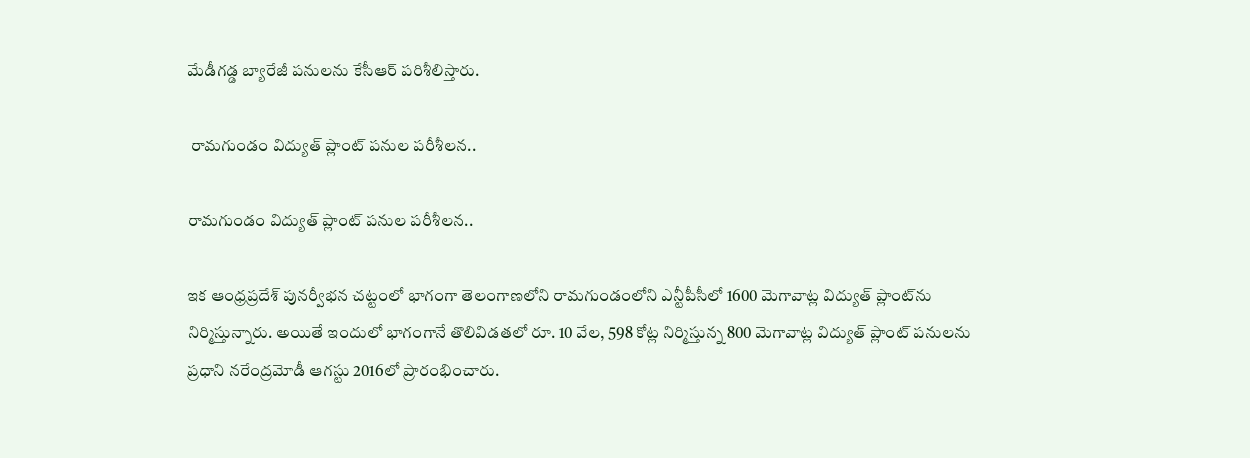మేడీగడ్డ బ్యారేజీ పనులను కేసీఆర్ పరిశీలిస్తారు.

 రామగుండం విద్యుత్ ప్లాంట్ పనుల పరీశీలన..

రామగుండం విద్యుత్ ప్లాంట్ పనుల పరీశీలన..

ఇక ఆంధ్రప్రదేశ్ పునర్వీభన చట్టంలో భాగంగా తెలంగాణలోని రామగుండంలోని ఎన్టీపీసీలో 1600 మెగావాట్ల విద్యుత్ ప్లాంట్‌ను నిర్మిస్తున్నారు. అయితే ఇందులో భాగంగానే తొలివిడతలో రూ. 10 వేల, 598 కోట్ల నిర్మిస్తున్న 800 మెగావాట్ల విద్యుత్ ప్లాంట్ పనులను ప్రధాని నరేంద్రమోడీ ఆగస్టు 2016లో ప్రారంభించారు.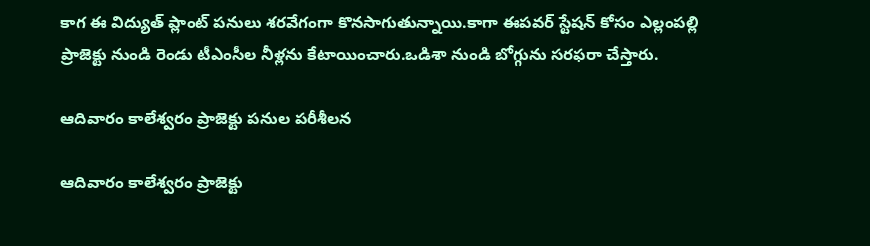కాగ ఈ విద్యుత్ ప్లాంట్ పనులు శరవేగంగా కొనసాగుతున్నాయి.కాగా ఈపవర్ స్టేషన్ కోసం ఎల్లంపల్లి ప్రాజెక్టు నుండి రెండు టీఎంసీల నీళ్లను కేటాయించారు.ఒడిశా నుండి బోగ్గును సరఫరా చేస్తారు.

ఆదివారం కాలేశ్వరం ప్రాజెక్టు పనుల పరీశీలన

ఆదివారం కాలేశ్వరం ప్రాజెక్టు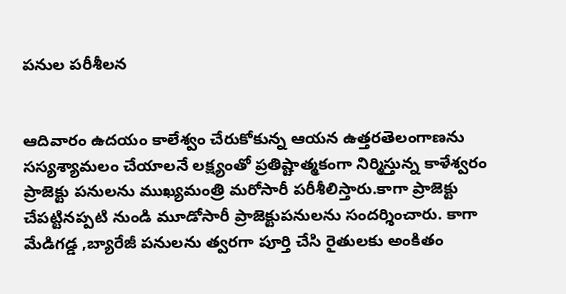పనుల పరీశీలన


ఆదివారం ఉదయం కాలేశ్వం చేరుకోకున్న ఆయన ఉత్తరతెలంగాణను సస్యశ్యామలం చేయాలనే లక్ష్యంతో ప్రతిష్టాత్మకంగా నిర్మిస్తున్న కాళేశ్వరం ప్రాజెక్టు పనులను ముఖ్యమంత్రి మరోసారీ పరీశీలిస్తారు.కాగా ప్రాజెక్టు చేపట్టినప్పటి నుండి మూడోసారీ ప్రాజెక్టుపనులను సందర్శించారు. కాగా మేడిగడ్డ ,బ్యారేజీ పనులను త్వరగా పూర్తి చేసి రైతులకు అంకితం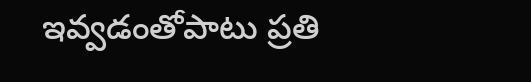ఇవ్వడంతోపాటు ప్రతి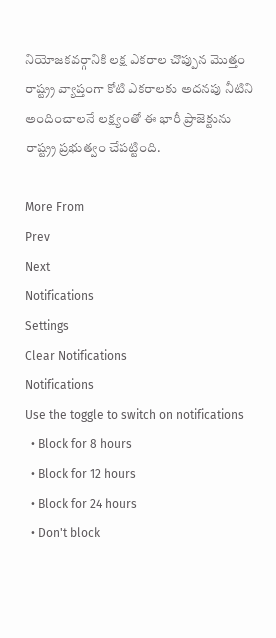నియోజకవర్గానికి లక్ష ఎకరాల చొప్పున మొత్తం రాష్ట్ర్ర వ్యాప్తంగా కోటి ఎకరాలకు అదనపు నీటిని అందించాలనే లక్ష్యంతో ఈ భారీ ప్రాజెక్టును రాష్ట్ర్ర ప్రభుత్వం చేపట్టింది.

More From
Prev
Next
Notifications
Settings
Clear Notifications
Notifications
Use the toggle to switch on notifications
  • Block for 8 hours
  • Block for 12 hours
  • Block for 24 hours
  • Don't block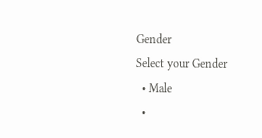Gender
Select your Gender
  • Male
  •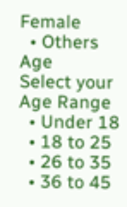Female
  • Others
Age
Select your Age Range
  • Under 18
  • 18 to 25
  • 26 to 35
  • 36 to 45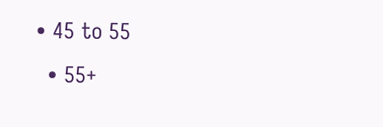• 45 to 55
  • 55+